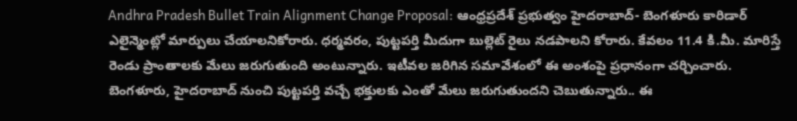Andhra Pradesh Bullet Train Alignment Change Proposal: ఆంధ్రప్రదేశ్ ప్రభుత్వం హైదరాబాద్- బెంగళూరు కారిడార్ ఎలైన్మెంట్లో మార్పులు చేయాలనికోరారు. ధర్మవరం, పుట్టపర్తి మీదుగా బుల్లెట్ రైలు నడపాలని కోరారు. కేవలం 11.4 కి.మీ. మారిస్తే రెండు ప్రాంతాలకు మేలు జరుగుతుంది అంటున్నారు. ఇటీవల జరిగిన సమావేశంలో ఈ అంశంపై ప్రధానంగా చర్చించారు. బెంగళూరు, హైదరాబాద్ నుంచి పుట్టపర్తి వచ్చే భక్తులకు ఎంతో మేలు జరుగుతుందని చెబుతున్నారు.. ఈ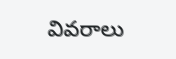వివరాలు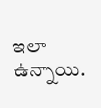ఇలా ఉన్నాయి.